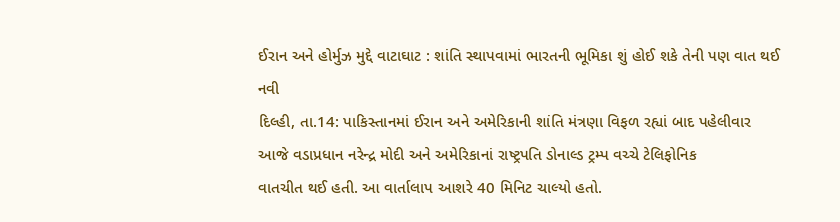ઈરાન અને હોર્મુઝ મુદ્દે વાટાઘાટ : શાંતિ સ્થાપવામાં ભારતની ભૂમિકા શું હોઈ શકે તેની પણ વાત થઈ
નવી
દિલ્હી, તા.14: પાકિસ્તાનમાં ઈરાન અને અમેરિકાની શાંતિ મંત્રણા વિફળ રહ્યાં બાદ પહેલીવાર
આજે વડાપ્રધાન નરેન્દ્ર મોદી અને અમેરિકાનાં રાષ્ટ્રપતિ ડોનાલ્ડ ટ્રમ્પ વચ્ચે ટેલિફોનિક
વાતચીત થઈ હતી. આ વાર્તાલાપ આશરે 40 મિનિટ ચાલ્યો હતો.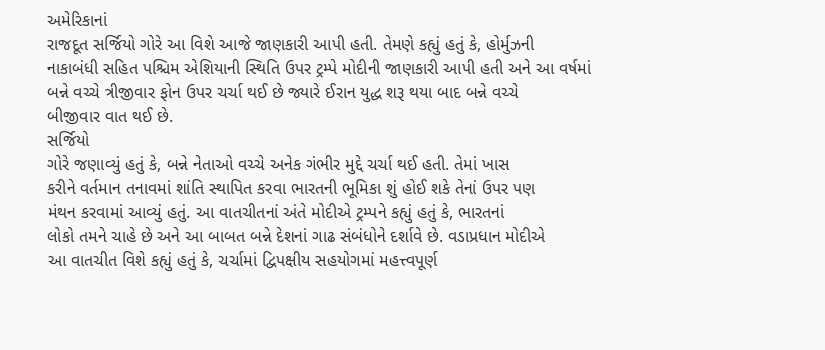અમેરિકાનાં
રાજદૂત સર્જિયો ગોરે આ વિશે આજે જાણકારી આપી હતી. તેમણે કહ્યું હતું કે, હોર્મુઝની
નાકાબંધી સહિત પશ્ચિમ એશિયાની સ્થિતિ ઉપર ટ્રમ્પે મોદીની જાણકારી આપી હતી અને આ વર્ષમાં
બન્ને વચ્ચે ત્રીજીવાર ફોન ઉપર ચર્ચા થઈ છે જ્યારે ઈરાન યુદ્ધ શરૂ થયા બાદ બન્ને વચ્ચે
બીજીવાર વાત થઈ છે.
સર્જિયો
ગોરે જણાવ્યું હતું કે, બન્ને નેતાઓ વચ્ચે અનેક ગંભીર મુદ્દે ચર્ચા થઈ હતી. તેમાં ખાસ
કરીને વર્તમાન તનાવમાં શાંતિ સ્થાપિત કરવા ભારતની ભૂમિકા શું હોઈ શકે તેનાં ઉપર પણ
મંથન કરવામાં આવ્યું હતું. આ વાતચીતનાં અંતે મોદીએ ટ્રમ્પને કહ્યું હતું કે, ભારતનાં
લોકો તમને ચાહે છે અને આ બાબત બન્ને દેશનાં ગાઢ સંબંધોને દર્શાવે છે. વડાપ્રધાન મોદીએ
આ વાતચીત વિશે કહ્યું હતું કે, ચર્ચામાં દ્વિપક્ષીય સહયોગમાં મહત્ત્વપૂર્ણ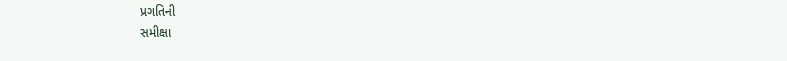પ્રગતિની
સમીક્ષા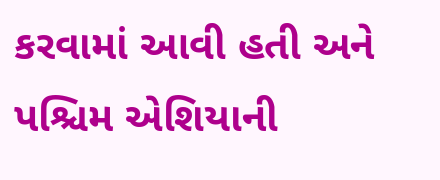કરવામાં આવી હતી અને પશ્ચિમ એશિયાની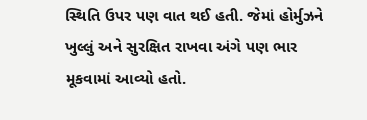સ્થિતિ ઉપર પણ વાત થઈ હતી. જેમાં હોર્મુઝને
ખુલ્લું અને સુરક્ષિત રાખવા અંગે પણ ભાર મૂકવામાં આવ્યો હતો.